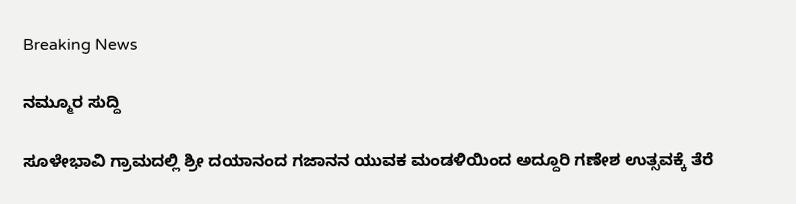Breaking News

ನಮ್ಮೂರ ಸುದ್ದಿ

ಸೂಳೇಭಾವಿ ಗ್ರಾಮದಲ್ಲಿ ಶ್ರೀ ದಯಾನಂದ ಗಜಾನನ ಯುವಕ ಮಂಡಳಿಯಿಂದ ಅದ್ದೂರಿ ಗಣೇಶ ಉತ್ಸವಕ್ಕೆ ತೆರೆ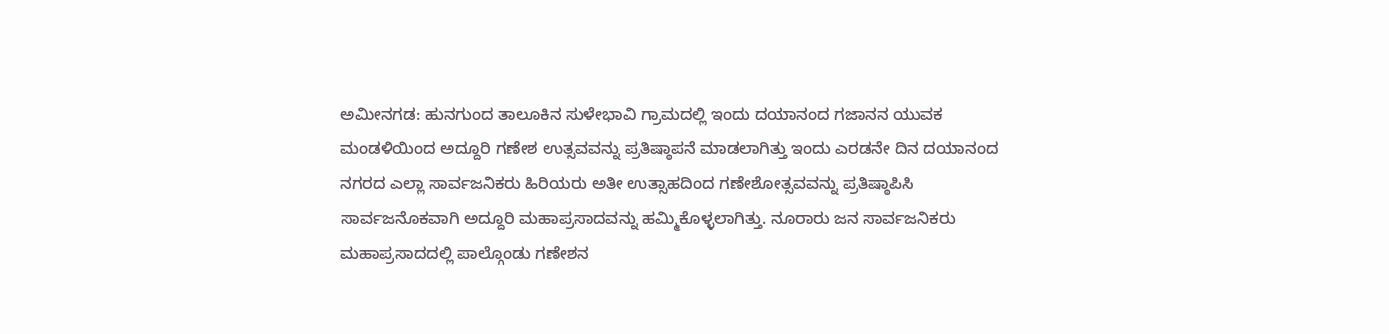ಅಮೀನಗಡ: ಹುನಗುಂದ ತಾಲೂಕಿನ ಸುಳೇಭಾವಿ ಗ್ರಾಮದಲ್ಲಿ ಇಂದು ದಯಾನಂದ ಗಜಾನನ ಯುವಕ ಮಂಡಳಿಯಿಂದ ಅದ್ದೂರಿ ಗಣೇಶ ಉತ್ಸವವನ್ನು ಪ್ರತಿಷ್ಠಾಪನೆ ಮಾಡಲಾಗಿತ್ತು ಇಂದು ಎರಡನೇ ದಿನ ದಯಾನಂದ ನಗರದ ಎಲ್ಲಾ ಸಾರ್ವಜನಿಕರು ಹಿರಿಯರು ಅತೀ ಉತ್ಸಾಹದಿಂದ ಗಣೇಶೋತ್ಸವವನ್ನು ಪ್ರತಿಷ್ಠಾಪಿಸಿ ಸಾರ್ವಜನೊಕವಾಗಿ ಅದ್ದೂರಿ ಮಹಾಪ್ರಸಾದವನ್ನು ಹಮ್ಮಿಕೊಳ್ಳಲಾಗಿತ್ತು. ನೂರಾರು ಜನ ಸಾರ್ವಜನಿಕರು ಮಹಾಪ್ರಸಾದದಲ್ಲಿ ಪಾಲ್ಗೊಂಡು ಗಣೇಶನ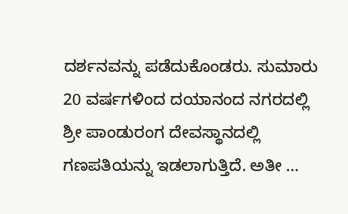ದರ್ಶನವನ್ನು ಪಡೆದುಕೊಂಡರು. ಸುಮಾರು 20 ವರ್ಷಗಳಿಂದ ದಯಾನಂದ ನಗರದಲ್ಲಿ ಶ್ರೀ ಪಾಂಡುರಂಗ ದೇವಸ್ಥಾನದಲ್ಲಿ ಗಣಪತಿಯನ್ನು ಇಡಲಾಗುತ್ತಿದೆ. ಅತೀ …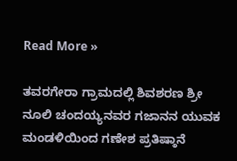Read More »

ತವರಗೇರಾ ಗ್ರಾಮದಲ್ಲಿ ಶಿವಶರಣ ಶ್ರೀ ನೂಲಿ ಚಂದಯ್ಯನವರ ಗಜಾನನ ಯುವಕ ಮಂಡಳಿಯಿಂದ ಗಣೇಶ ಪ್ರತಿಷ್ಠಾನೆ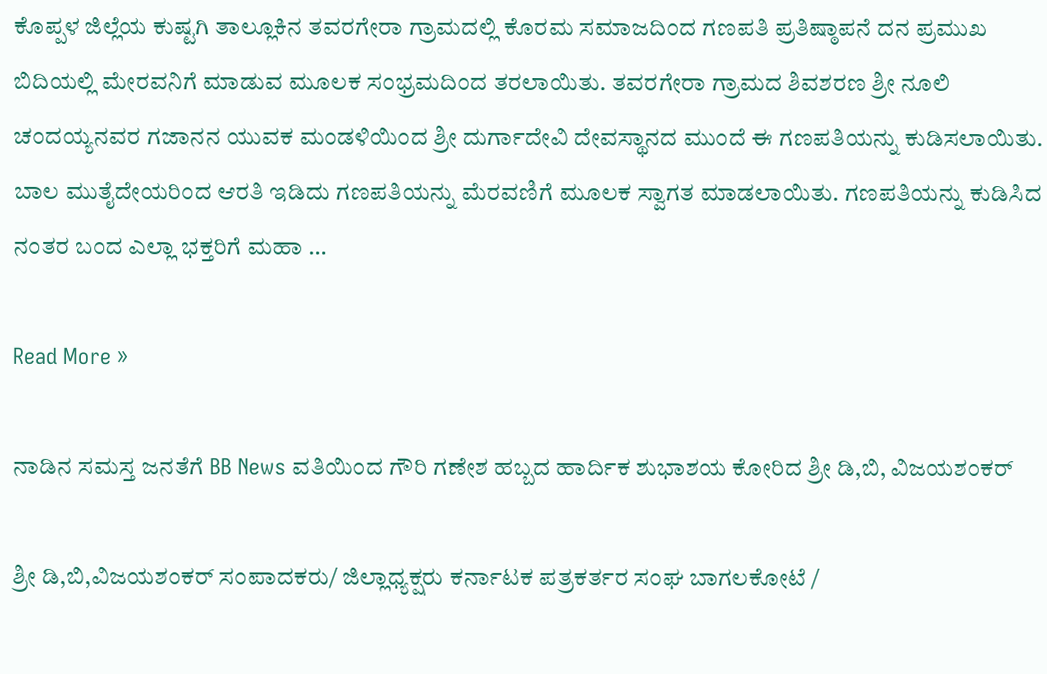ಕೊಪ್ಪಳ ಜಿಲ್ಲೆಯ ಕುಷ್ಟಗಿ ತಾಲ್ಲೂಕಿನ ತವರಗೇರಾ ಗ್ರಾಮದಲ್ಲಿ ಕೊರಮ ಸಮಾಜದಿಂದ ಗಣಪತಿ ಪ್ರತಿಷ್ಠಾಪನೆ ದನ ಪ್ರಮುಖ ಬಿದಿಯಲ್ಲಿ ಮೇರವನಿಗೆ ಮಾಡುವ ಮೂಲಕ ಸಂಭ್ರಮದಿಂದ ತರಲಾಯಿತು. ತವರಗೇರಾ ಗ್ರಾಮದ ಶಿವಶರಣ ಶ್ರೀ ನೂಲಿ ಚಂದಯ್ಯನವರ ಗಜಾನನ ಯುವಕ ಮಂಡಳಿಯಿಂದ ಶ್ರೀ ದುರ್ಗಾದೇವಿ ದೇವಸ್ಥಾನದ ಮುಂದೆ ಈ ಗಣಪತಿಯನ್ನು ಕುಡಿಸಲಾಯಿತು. ಬಾಲ ಮುತೈದೇಯರಿಂದ ಆರತಿ ಇಡಿದು ಗಣಪತಿಯನ್ನು ಮೆರವಣಿಗೆ ಮೂಲಕ ಸ್ವಾಗತ ಮಾಡಲಾಯಿತು. ಗಣಪತಿಯನ್ನು ಕುಡಿಸಿದ ನಂತರ ಬಂದ ಎಲ್ಲಾ ಭಕ್ತರಿಗೆ ಮಹಾ …

Read More »

ನಾಡಿನ ಸಮಸ್ತ ಜನತೆಗೆ BB News ವತಿಯಿಂದ ಗೌರಿ ಗಣೇಶ ಹಬ್ಬದ ಹಾರ್ದಿಕ ಶುಭಾಶಯ ಕೋರಿದ ಶ್ರೀ ಡಿ,ಬಿ, ವಿಜಯಶಂಕರ್

ಶ್ರೀ ಡಿ,ಬಿ,ವಿಜಯಶಂಕರ್ ಸಂಪಾದಕರು/ ಜಿಲ್ಲಾಧ್ಯಕ್ಷರು ಕರ್ನಾಟಕ ಪತ್ರಕರ್ತರ ಸಂಘ ಬಾಗಲಕೋಟೆ /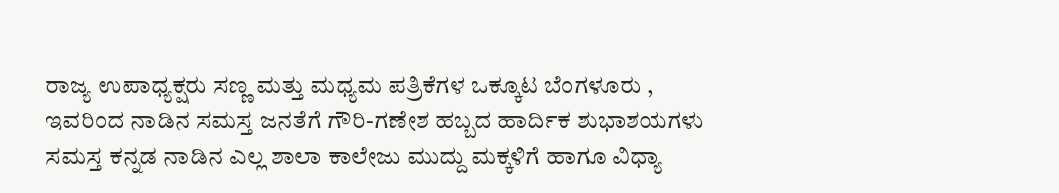ರಾಜ್ಯ ಉಪಾಧ್ಯಕ್ಷರು ಸಣ್ಣ ಮತ್ತು ಮಧ್ಯಮ ಪತ್ರಿಕೆಗಳ ಒಕ್ಕೂಟ ಬೆಂಗಳೂರು , ಇವರಿಂದ ನಾಡಿನ ಸಮಸ್ತ ಜನತೆಗೆ ಗೌರಿ-ಗಣೇಶ ಹಬ್ಬದ ಹಾರ್ದಿಕ ಶುಭಾಶಯಗಳು ಸಮಸ್ತ ಕನ್ನಡ ನಾಡಿನ ಎಲ್ಲ ಶಾಲಾ ಕಾಲೇಜು ಮುದ್ದು ಮಕ್ಕಳಿಗೆ ಹಾಗೂ ವಿಧ್ಯಾ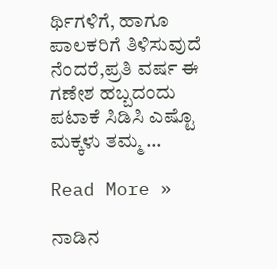ರ್ಥಿಗಳಿಗೆ, ಹಾಗೂ ಪಾಲಕರಿಗೆ ತಿಳಿಸುವುದೆ ನೆಂದರೆ,ಪ್ರತಿ ವರ್ಷ ಈ ಗಣೇಶ ಹಬ್ಬದಂದು ಪಟಾಕೆ ಸಿಡಿಸಿ ಎಷ್ಟೊ ಮಕ್ಕಳು ತಮ್ಮ …

Read More »

ನಾಡಿನ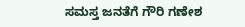ಸಮಸ್ತ ಜನತೆಗೆ ಗೌರಿ ಗಣೇಶ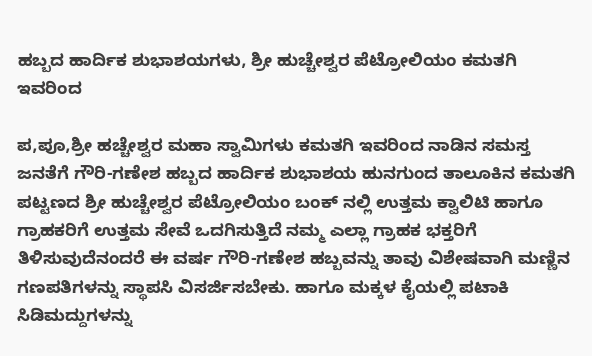ಹಬ್ಬದ ಹಾರ್ದಿಕ ಶುಭಾಶಯಗಳು, ಶ್ರೀ ಹುಚ್ಚೇಶ್ವರ ಪೆಟ್ರೋಲಿಯಂ ಕಮತಗಿ ಇವರಿಂದ

ಪ,ಪೂ,ಶ್ರೀ ಹಚ್ಚೇಶ್ವರ ಮಹಾ ಸ್ವಾಮಿಗಳು ಕಮತಗಿ ಇವರಿಂದ ನಾಡಿನ ಸಮಸ್ತ ಜನತೆಗೆ ಗೌರಿ-ಗಣೇಶ ಹಬ್ಬದ ಹಾರ್ದಿಕ ಶುಭಾಶಯ ಹುನಗುಂದ ತಾಲೂಕಿನ ಕಮತಗಿ ಪಟ್ಟಣದ ಶ್ರೀ ಹುಚ್ಚೇಶ್ವರ ಪೆಟ್ರೋಲಿಯಂ ಬಂಕ್ ನಲ್ಲಿ ಉತ್ತಮ ಕ್ವಾಲಿಟಿ ಹಾಗೂ ಗ್ರಾಹಕರಿಗೆ ಉತ್ತಮ ಸೇವೆ ಒದಗಿಸುತ್ತಿದೆ ನಮ್ಮ ಎಲ್ಲಾ ಗ್ರಾಹಕ ಭಕ್ತರಿಗೆ ತಿಳಿಸುವುದೆನಂದರೆ ಈ ವರ್ಷ ಗೌರಿ-ಗಣೇಶ ಹಬ್ಬವನ್ನು ತಾವು ವಿಶೇಷವಾಗಿ ಮಣ್ಣಿನ ಗಣಪತಿಗಳನ್ನು ಸ್ಥಾಪಸಿ ವಿಸರ್ಜಿಸಬೇಕು. ಹಾಗೂ ಮಕ್ಕಳ ಕೈಯಲ್ಲಿ ಪಟಾಕಿ ಸಿಡಿಮದ್ದುಗಳನ್ನು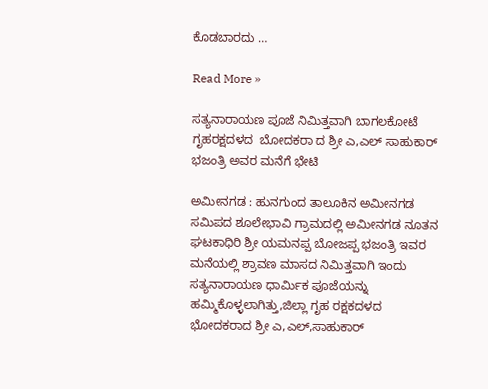ಕೊಡಬಾರದು …

Read More »

ಸತ್ಯನಾರಾಯಣ ಪೂಜೆ ನಿಮಿತ್ತವಾಗಿ ಬಾಗಲಕೋಟೆ ಗೃಹರಕ್ಷದಳದ  ಬೋದಕರಾ ದ ಶ್ರೀ ಎ,ಎಲ್ ಸಾಹುಕಾರ್ ಭಜಂತ್ರಿ ಅವರ ಮನೆಗೆ ಭೇಟಿ

ಅಮೀನಗಡ : ಹುನಗುಂದ ತಾಲೂಕಿನ ಅಮೀನಗಡ ಸಮಿಪದ ಶೂಲೇಭಾವಿ ಗ್ರಾಮದಲ್ಲಿ ಅಮೀನಗಡ ನೂತನ ಘಟಕಾಧಿರಿ ಶ್ರೀ ಯಮನಪ್ಪ ಬೋಜಪ್ಪ ಭಜಂತ್ರಿ ಇವರ ಮನೆಯಲ್ಲಿ ಶ್ರಾವಣ ಮಾಸದ ನಿಮಿತ್ತವಾಗಿ ಇಂದು ಸತ್ಯನಾರಾಯಣ ಧಾರ್ಮಿಕ ಪೂಜೆಯನ್ನು ಹಮ್ಮಿಕೊಳ್ಳಲಾಗಿತ್ತು,ಜಿಲ್ಲಾ ಗೃಹ ರಕ್ಷಕದಳದ ಭೋದಕರಾದ ಶ್ರೀ ಎ,ಎಲ್,ಸಾಹುಕಾರ್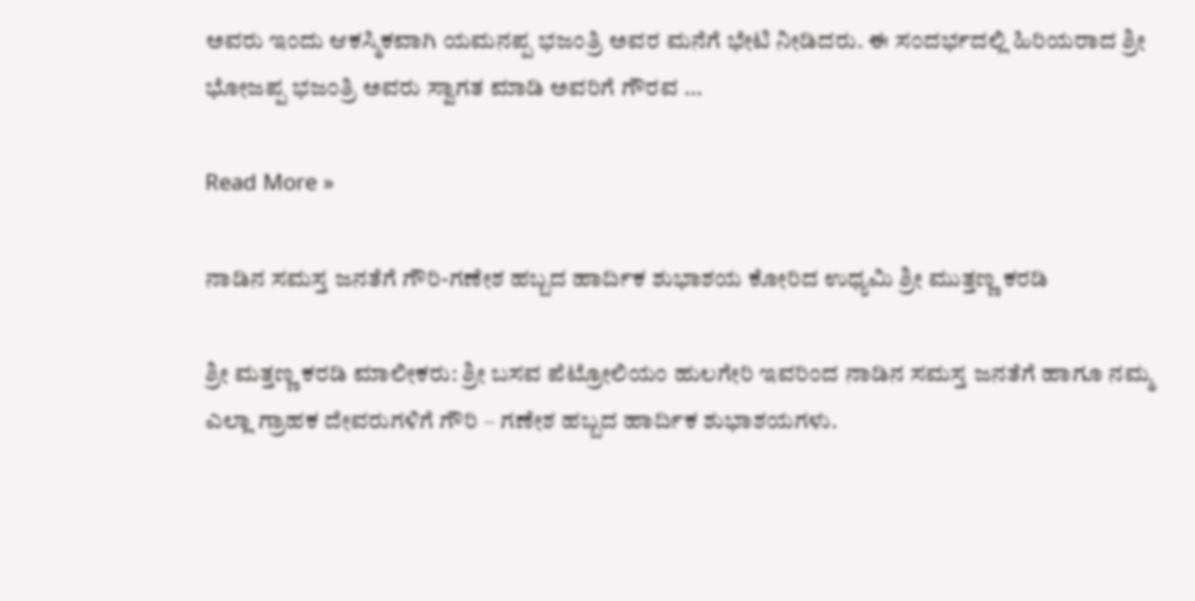ಅವರು ಇಂದು ಆಕಸ್ಮಿಕವಾಗಿ ಯಮನಪ್ಪ ಭಜಂತ್ರಿ ಅವರ ಮನೆಗೆ ಭೇಟಿ ನೀಡಿದರು. ಈ ಸಂದರ್ಭದಲ್ಲಿ ಹಿರಿಯರಾದ ಶ್ರೀ ಭೋಜಪ್ಪ ಭಜಂತ್ರಿ ಅವರು ಸ್ವಾಗತ ಮಾಡಿ ಅವರಿಗೆ ಗೌರವ …

Read More »

ನಾಡಿನ ಸಮಸ್ತ ಜನತೆಗೆ ಗೌರಿ-ಗಣೇಶ ಹಬ್ಬದ ಹಾರ್ದಿಕ ಶುಭಾಶಯ ಕೋರಿದ ಉಧ್ಯಮಿ ಶ್ರೀ ಮುತ್ತಣ್ಣ ಕರಡಿ

ಶ್ರೀ ಮತ್ತಣ್ಣ ಕರಡಿ ಮಾಲೀಕರು: ಶ್ರೀ ಬಸವ ಪೆಟ್ರೋಲಿಯಂ ಹುಲಗೇರಿ ಇವರಿಂದ ನಾಡಿನ ಸಮಸ್ತ ಜನತೆಗೆ ಹಾಗೂ ನಮ್ಮ ಎಲ್ಲಾ ಗ್ರಾಹಕ ದೇವರುಗಳಿಗೆ ಗೌರಿ – ಗಣೇಶ ಹಬ್ಬದ ಹಾರ್ದಿಕ ಶುಭಾಶಯಗಳು.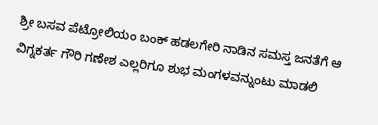ಶ್ರೀ ಬಸವ ಪೆಟ್ರೋಲಿಯಂ ಬಂಕ್ ಹಡಲಗೇರಿ ನಾಡಿನ ಸಮಸ್ತ ಜನತೆಗೆ ಆ ವಿಗ್ನಕರ್ತ ಗೌರಿ ಗಣೇಶ ಎಲ್ಲರಿಗೂ ಶುಭ ಮಂಗಳವನ್ನುಂಟು ಮಾಡಲಿ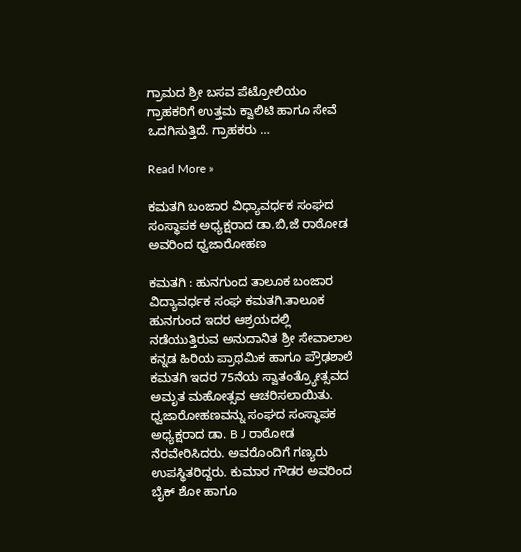ಗ್ರಾಮದ ಶ್ರೀ ಬಸವ ಪೆಟ್ರೋಲಿಯಂ ಗ್ರಾಹಕರಿಗೆ ಉತ್ತಮ ಕ್ವಾಲಿಟಿ ಹಾಗೂ ಸೇವೆ ಒದಗಿಸುತ್ತಿದೆ. ಗ್ರಾಹಕರು …

Read More »

ಕಮತಗಿ ಬಂಜಾರ ವಿಧ್ಯಾವರ್ಧಕ ಸಂಘದ ಸಂಸ್ಥಾಪಕ ಅಧ್ಯಕ್ಷರಾದ ಡಾ.ಬಿ,ಜೆ ರಾಠೋಡ ಅವರಿಂದ ಧ್ವಜಾರೋಹಣ

ಕಮತಗಿ : ಹುನಗುಂದ ತಾಲೂಕ ಬಂಜಾರ ವಿದ್ಯಾವರ್ಧಕ ಸಂಘ ಕಮತಗಿ.ತಾಲೂಕ ಹುನಗುಂದ ಇದರ ಆಶ್ರಯದಲ್ಲಿ ನಡೆಯುತ್ತಿರುವ ಅನುದಾನಿತ ಶ್ರೀ ಸೇವಾಲಾಲ ಕನ್ನಡ ಹಿರಿಯ ಪ್ರಾಥಮಿಕ ಹಾಗೂ ಪ್ರೌಢಶಾಲೆ ಕಮತಗಿ ಇದರ 75ನೆಯ ಸ್ವಾತಂತ್ರ್ಯೋತ್ಸವದ ಅಮೃತ ಮಹೋತ್ಸವ ಆಚರಿಸಲಾಯಿತು. ಧ್ವಜಾರೋಹಣವನ್ನು ಸಂಘದ ಸಂಸ್ಥಾಪಕ ಅಧ್ಯಕ್ಷರಾದ ಡಾ. B J ರಾಠೋಡ ನೆರವೇರಿಸಿದರು. ಅವರೊಂದಿಗೆ ಗಣ್ಯರು ಉಪಸ್ಥಿತರಿದ್ದರು. ಕುಮಾರ ಗೌಡರ ಅವರಿಂದ ಬೈಕ್ ಶೋ ಹಾಗೂ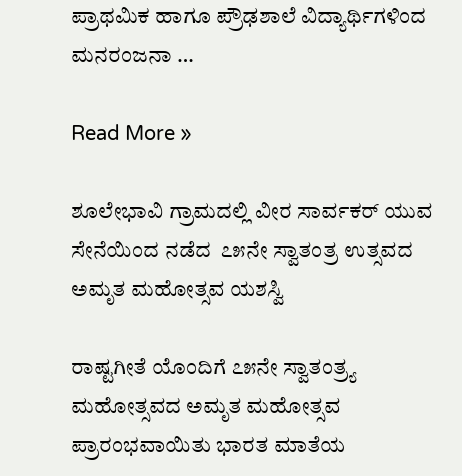ಪ್ರಾಥಮಿಕ ಹಾಗೂ ಪ್ರೌಢಶಾಲೆ ವಿದ್ಯಾರ್ಥಿಗಳಿಂದ ಮನರಂಜನಾ …

Read More »

ಶೂಲೇಭಾವಿ ಗ್ರಾಮದಲ್ಲಿ ವೀರ ಸಾರ್ವಕರ್ ಯುವ ಸೇನೆಯಿಂದ ನಡೆದ  ೭೫ನೇ ಸ್ವಾತಂತ್ರ ಉತ್ಸವದ ಅಮೃತ ಮಹೋತ್ಸವ ಯಶಸ್ವಿ

ರಾಷ್ಟಗೀತೆ ಯೊಂದಿಗೆ ೭೫ನೇ ಸ್ವಾತಂತ್ರ್ಯ ಮಹೋತ್ಸವದ ಅಮೃತ ಮಹೋತ್ಸವ ಪ್ರಾರಂಭವಾಯಿತು ಭಾರತ ಮಾತೆಯ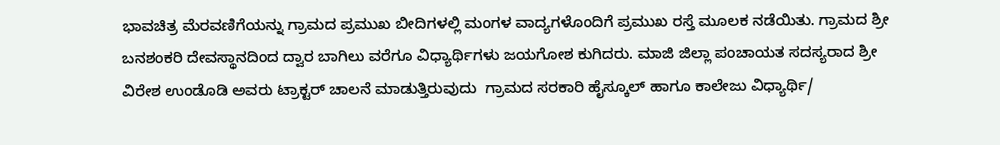ಭಾವಚಿತ್ರ ಮೆರವಣಿಗೆಯನ್ನು ಗ್ರಾಮದ ಪ್ರಮುಖ ಬೀದಿಗಳಲ್ಲಿ ಮಂಗಳ ವಾದ್ಯಗಳೊಂದಿಗೆ ಪ್ರಮುಖ ರಸ್ತೆ ಮೂಲಕ ನಡೆಯಿತು. ಗ್ರಾಮದ ಶ್ರೀ ಬನಶಂಕರಿ ದೇವಸ್ಥಾನದಿಂದ ದ್ವಾರ ಬಾಗಿಲು ವರೆಗೂ ವಿಧ್ಯಾರ್ಥಿಗಳು ಜಯಗೋಶ ಕುಗಿದರು. ಮಾಜಿ ಜಿಲ್ಲಾ ಪಂಚಾಯತ ಸದಸ್ಯರಾದ ಶ್ರೀ ವಿರೇಶ ಉಂಡೊಡಿ ಅವರು ಟ್ರಾಕ್ಟರ್ ಚಾಲನೆ ಮಾಡುತ್ತಿರುವುದು  ಗ್ರಾಮದ ಸರಕಾರಿ ಹೈಸ್ಕೂಲ್ ಹಾಗೂ ಕಾಲೇಜು ವಿಧ್ಯಾರ್ಥಿ/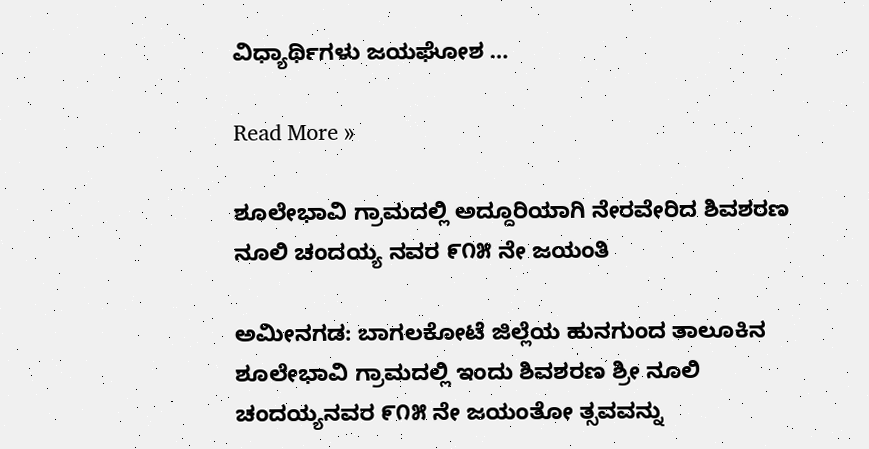ವಿಧ್ಯಾರ್ಥಿಗಳು ಜಯಘೋಶ …

Read More »

ಶೂಲೇಭಾವಿ ಗ್ರಾಮದಲ್ಲಿ ಅದ್ದೂರಿಯಾಗಿ ನೇರವೇರಿದ ಶಿವಶರಣ ನೂಲಿ ಚಂದಯ್ಯ ನವರ ೯೧೫ ನೇ ಜಯಂತಿ

ಅಮೀನಗಡ: ಬಾಗಲಕೋಟೆ ಜಿಲ್ಲೆಯ ಹುನಗುಂದ ತಾಲೂಕಿನ ಶೂಲೇಭಾವಿ ಗ್ರಾಮದಲ್ಲಿ ಇಂದು ಶಿವಶರಣ ಶ್ರೀ ನೂಲಿ ಚಂದಯ್ಯನವರ ೯೧೫ ನೇ ಜಯಂತೋ ತ್ಸವವನ್ನು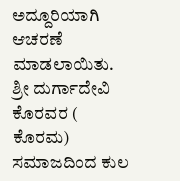ಅದ್ದೂರಿಯಾಗಿ ಆಚರಣೆ ಮಾಡಲಾಯಿತು. ಶ್ರೀ ದುರ್ಗಾದೇವಿ ಕೊರವರ ( ಕೊರಮ) ಸಮಾಜದಿಂದ ಕುಲ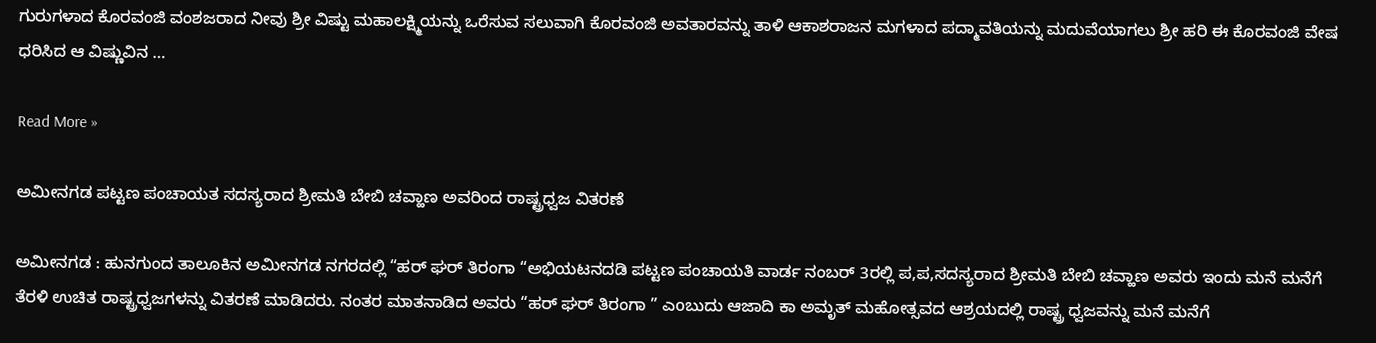ಗುರುಗಳಾದ ಕೊರವಂಜಿ ವಂಶಜರಾದ ನೀವು ಶ್ರೀ ವಿಷ್ಟು ಮಹಾಲಕ್ಷ್ಮಿಯನ್ನು ಒರೆಸುವ ಸಲುವಾಗಿ ಕೊರವಂಜಿ ಅವತಾರವನ್ನು ತಾಳಿ ಆಕಾಶರಾಜನ ಮಗಳಾದ ಪದ್ಮಾವತಿಯನ್ನು ಮದುವೆಯಾಗಲು ಶ್ರೀ ಹರಿ ಈ ಕೊರವಂಜಿ ವೇಷ ಧರಿಸಿದ ಆ ವಿಷ್ಣುವಿನ …

Read More »

ಅಮೀನಗಡ ಪಟ್ಟಣ ಪಂಚಾಯತ ಸದಸ್ಯರಾದ ಶ್ರೀಮತಿ ಬೇಬಿ ಚವ್ಹಾಣ ಅವರಿಂದ ರಾಷ್ಟ್ರಧ್ವಜ ವಿತರಣೆ

ಅಮೀನಗಡ : ಹುನಗುಂದ ತಾಲೂಕಿನ ಅಮೀನಗಡ ನಗರದಲ್ಲಿ “ಹರ್ ಘರ್ ತಿರಂಗಾ “ಅಭಿಯಟನದಡಿ ಪಟ್ಟಣ ಪಂಚಾಯತಿ ವಾರ್ಡ ನಂಬರ್ 3ರಲ್ಲಿ ಪ,ಪ,ಸದಸ್ಯರಾದ ಶ್ರೀಮತಿ ಬೇಬಿ ಚವ್ಹಾಣ ಅವರು ಇಂದು ಮನೆ ಮನೆಗೆ ತೆರಳಿ ಉಚಿತ ರಾಷ್ಟ್ರಧ್ವಜಗಳನ್ನು ವಿತರಣೆ ಮಾಡಿದರು. ನಂತರ ಮಾತನಾಡಿದ ಅವರು “ಹರ್ ಘರ್ ತಿರಂಗಾ ” ಎoಬುದು ಆಜಾದಿ ಕಾ ಅಮೃತ್ ಮಹೋತ್ಸವದ ಆಶ್ರಯದಲ್ಲಿ ರಾಷ್ಟ್ರ ಧ್ವಜವನ್ನು ಮನೆ ಮನೆಗೆ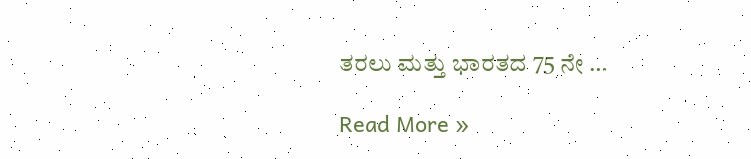ತರಲು ಮತ್ತು ಭಾರತದ 75 ನೇ …

Read More »